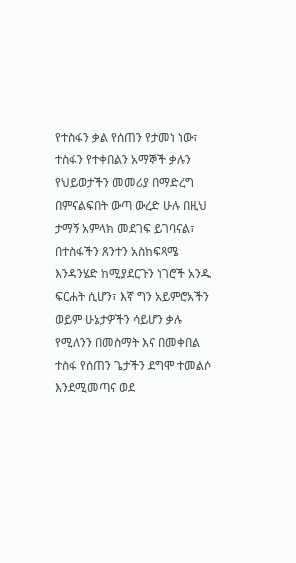የተስፋን ቃል የሰጠን የታመነ ነው፣ ተስፋን የተቀበልን አማኞች ቃሉን የህይወታችን መመሪያ በማድረግ በምናልፍበት ውጣ ውረድ ሁሉ በዚህ ታማኝ አምላክ መደገፍ ይገባናል፣ በተስፋችን ጸንተን አስከፍጻሜ እንዳንሄድ ከሚያደርጉን ነገሮች አንዱ ፍርሐት ሲሆን፣ እኛ ግን አይምሮአችን ወይም ሁኔታዎችን ሳይሆን ቃሉ የሚለንን በመስማት እና በመቀበል ተስፋ የሰጠን ጌታችን ደግሞ ተመልሶ እንደሚመጣና ወደ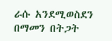ራሱ አንደሚወስደን በማመን በትጋት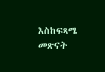እስከፍጻሜ መጽናት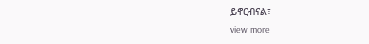ይኖርብናል፣
view more